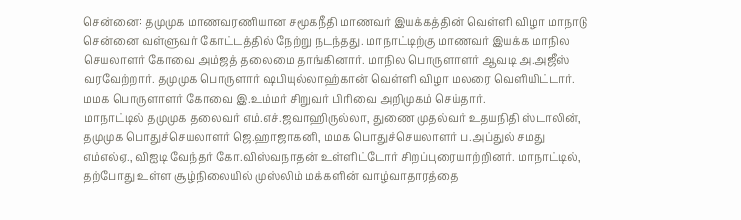சென்னை: தமுமுக மாணவரணியான சமூகநீதி மாணவர் இயக்கத்தின் வெள்ளி விழா மாநாடு சென்னை வள்ளுவர் கோட்டத்தில் நேற்று நடந்தது. மாநாட்டிற்கு மாணவர் இயக்க மாநில செயலாளர் கோவை அம்ஜத் தலைமை தாங்கினார். மாநில பொருளாளர் ஆவடி அ.அஜீஸ் வரவேற்றார். தமுமுக பொருளார் ஷபியுல்லாஹ்கான் வெள்ளி விழா மலரை வெளியிட்டார். மமக பொருளாளர் கோவை இ.உம்மர் சிறுவர் பிரிவை அறிமுகம் செய்தார்.
மாநாட்டில் தமுமுக தலைவர் எம்.எச்.ஜவாஹிருல்லா, துணை முதல்வர் உதயநிதி ஸ்டாலின், தமுமுக பொதுச்செயலாளர் ஜெ.ஹாஜாகனி, மமக பொதுச்செயலாளர் ப.அப்துல் சமது எம்எல்ஏ., விஐடி வேந்தர் கோ.விஸ்வநாதன் உள்ளிட்டோர் சிறப்புரையாற்றினர். மாநாட்டில், தற்போது உள்ள சூழ்நிலையில் முஸ்லிம் மக்களின் வாழ்வாதாரத்தை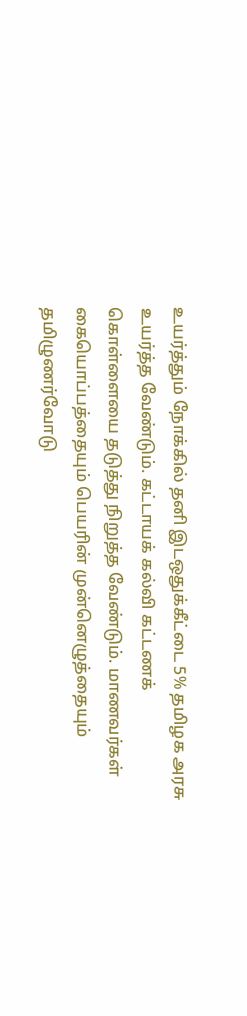உயர்த்தும் நோக்கில் தனி இடஒதுக்கீட்டை 5% தமிழக அரசு உயர்த்த வேண்டும். கட்டாயக் கல்வி கட்டணக் கொள்ளையை தடுத்து நிறுத்த வேண்டும். மாணவர்கள் கையொப்பத்தையும் பெயரின் முன்னெழுத்தையும் தமிழுணர்வோடு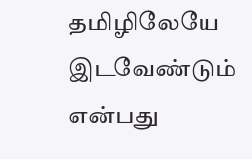தமிழிலேயே இடவேண்டும் என்பது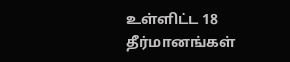உள்ளிட்ட 18 தீர்மானங்கள்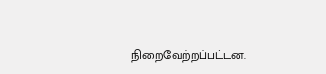நிறைவேற்றப்பட்டன.